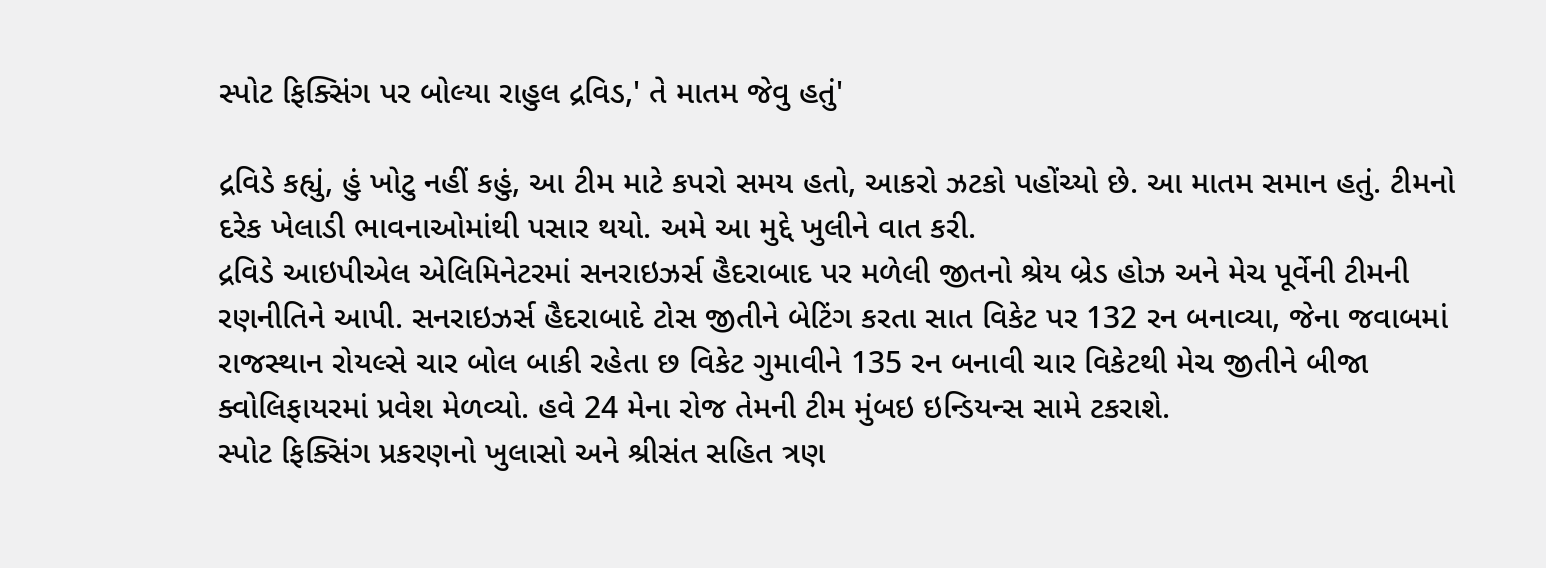સ્પોટ ફિક્સિંગ પર બોલ્યા રાહુલ દ્રવિડ,' તે માતમ જેવુ હતું'

દ્રવિડે કહ્યું, હું ખોટુ નહીં કહું, આ ટીમ માટે કપરો સમય હતો, આકરો ઝટકો પહોંચ્યો છે. આ માતમ સમાન હતું. ટીમનો દરેક ખેલાડી ભાવનાઓમાંથી પસાર થયો. અમે આ મુદ્દે ખુલીને વાત કરી.
દ્રવિડે આઇપીએલ એલિમિનેટરમાં સનરાઇઝર્સ હૈદરાબાદ પર મળેલી જીતનો શ્રેય બ્રેડ હોઝ અને મેચ પૂર્વેની ટીમની રણનીતિને આપી. સનરાઇઝર્સ હૈદરાબાદે ટોસ જીતીને બેટિંગ કરતા સાત વિકેટ પર 132 રન બનાવ્યા, જેના જવાબમાં રાજસ્થાન રોયલ્સે ચાર બોલ બાકી રહેતા છ વિકેટ ગુમાવીને 135 રન બનાવી ચાર વિકેટથી મેચ જીતીને બીજા ક્વોલિફાયરમાં પ્રવેશ મેળવ્યો. હવે 24 મેના રોજ તેમની ટીમ મુંબઇ ઇન્ડિયન્સ સામે ટકરાશે.
સ્પોટ ફિક્સિંગ પ્રકરણનો ખુલાસો અને શ્રીસંત સહિત ત્રણ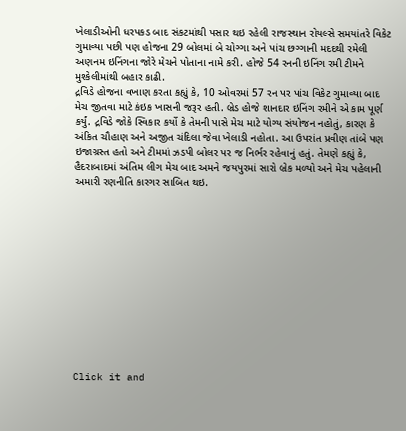ખેલાડીઓની ધરપકડ બાદ સંકટમાંથી પસાર થઇ રહેલી રાજસ્થાન રોયલ્સે સમયાંતરે વિકેટ ગુમાવ્યા પછી પણ હોજના 29 બોલમાં બે ચોગ્ગા અને પાંચ છગ્ગાની મદદથી રમેલી અણનમ ઇનિંગના જોરે મેચને પોતાના નામે કરી. હોજે 54 રનની ઇનિંગ રમી ટીમને મુશ્કેલીમાંથી બહાર કાઢી.
દ્રવિડે હોજના વખાણ કરતા કહ્યું કે, 10 ઓવરમાં 57 રન પર પાંચ વિકેટ ગુમાવ્યા બાદ મેચ જીતવા માટે કંઇક ખાસની જરૂર હતી. બ્રેડ હોજે શાનદાર ઇનિંગ રમીને એ કામ પૂર્ણ કર્યું. દ્રવિડે જોકે સ્વિકાર કર્યો કે તેમની પાસે મેચ માટે યોગ્ય સંયોજન નહોતું, કારણ કે અંકિત ચૌહાણ અને અજીત ચંદિલા જેવા ખેલાડી નહોતા. આ ઉપરાંત પ્રવીણ તાંબે પણ ઇજાગ્રસ્ત હતો અને ટીમમાં ઝડપી બોલર પર જ નિર્ભર રહેવાનું હતું. તેમણે કહ્યું કે, હૈદરાબાદમાં અંતિમ લીગ મેચ બાદ અમને જયપુરમાં સારો બ્રેક મળ્યો અને મેચ પહેલાની અમારી રણનીતિ કારગર સાબિત થઇ.












Click it and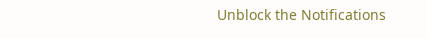Unblock the Notifications